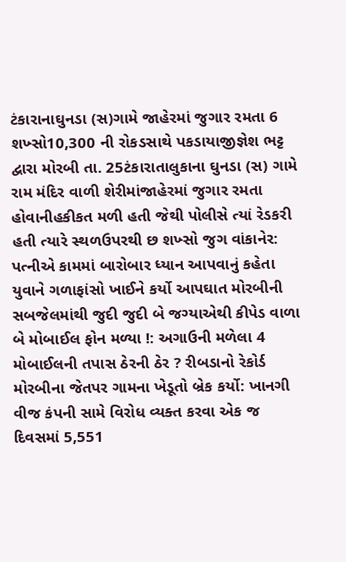ટંકારાનાઘુનડા (સ)ગામે જાહેરમાં જુગાર રમતા 6 શખ્સો10,300 ની રોકડસાથે પકડાયાજીજ્ઞેશ ભટ્ટ દ્વારા મોરબી તા. 25ટંકારાતાલુકાના ઘુનડા (સ) ગામે રામ મંદિર વાળી શેરીમાંજાહેરમાં જુગાર રમતા હોવાનીહકીકત મળી હતી જેથી પોલીસે ત્યાં રેડકરી હતી ત્યારે સ્થળઉપરથી છ શખ્સો જુગ વાંકાનેર: પત્નીએ કામમાં બારોબાર ધ્યાન આપવાનું કહેતા યુવાને ગળાફાંસો ખાઈને કર્યો આપઘાત મોરબીની સબજેલમાંથી જુદી જુદી બે જગ્યાએથી કીપેડ વાળા બે મોબાઈલ ફોન મળ્યા !: અગાઉની મળેલા 4 મોબાઈલની તપાસ ઠેરની ઠેર ? રીબડાનો રેકોર્ડ મોરબીના જેતપર ગામના ખેડૂતો બ્રેક કર્યો: ખાનગી વીજ કંપની સામે વિરોધ વ્યક્ત કરવા એક જ દિવસમાં 5,551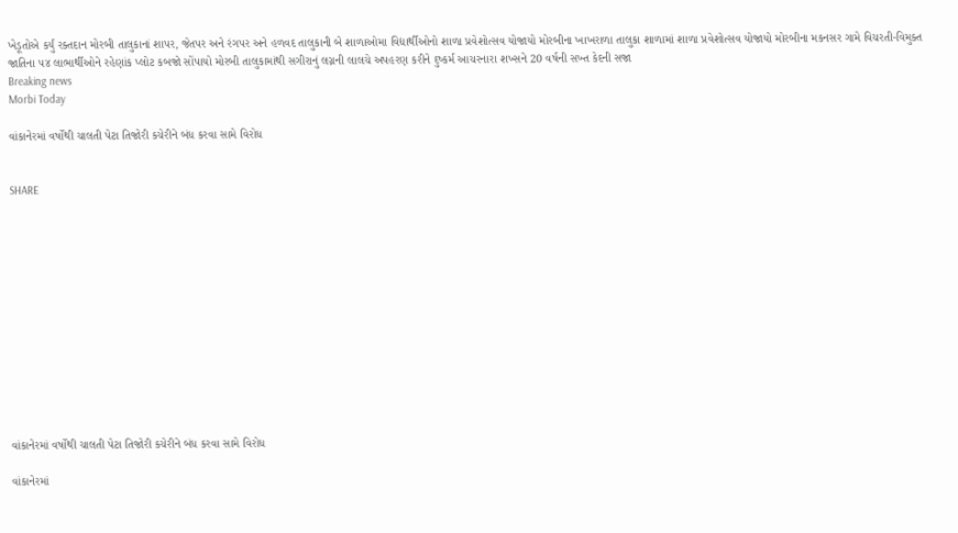ખેડૂતોએ કર્યું રક્તદાન મોરબી તાલુકાનાં શાપર, જેતપર અને રંગપર અને હળવદ તાલુકાની બે શાળાઓમા વિદ્યાર્થીઓનો શાળા પ્રવેશોત્સવ યોજાયો મોરબીના ખાખરાળા તાલુકા શાળામાં શાળા પ્રવેશોત્સવ યોજાયો મોરબીના મકનસર ગામે વિચરતી-વિમુક્ત જાતિના ૫૪ લાભાર્થીઓને રહેણાંક પ્લોટ કબજો સોંપાયો મોરબી તાલુકામાંથી સગીરાનું લગ્નની લાલચે અપહરણ કરીને દુષ્કર્મ આચરનારા શખ્સને 20 વર્ષની સખ્ત કેદની સજા
Breaking news
Morbi Today

વાંકાનેરમાં વર્ષોથી ચાલતી પેટા તિજોરી કચેરીને બંધ કરવા સામે વિરોધ


SHARE













વાંકાનેરમાં વર્ષોથી ચાલતી પેટા તિજોરી કચેરીને બંધ કરવા સામે વિરોધ

વાંકાનેરમાં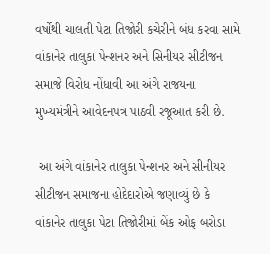વર્ષોથી ચાલતી પેટા તિજોરી કચેરીને બંધ કરવા સામે વાંકાનેર તાલુકા પેન્શનર અને સિનીયર સીટીજન સમાજે વિરોધ નોંધાવી આ અંગે રાજયના મુખ્યમંત્રીને આવેદનપત્ર પાઠવી રજૂઆત કરી છે.

 આ અંગે વાંકાનેર તાલુકા પેન્શનર અને સીનીયર સીટીજન સમાજના હોદેદારોએ જણાવ્યું છે કે વાંકાનેર તાલુકા પેટા તિજોરીમાં બેંક ઓફ બરોડા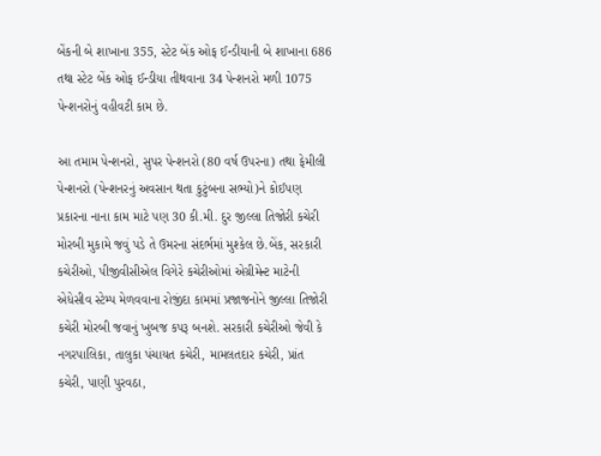બેંકની બે શાખાના 355, સ્ટેટ બેંક ઓફ ઈન્ડીયાની બે શાખાના 686 તથા સ્ટેટ બેંક ઓફ ઈન્ડીયા તીથવાના 34 પેન્શનરો મળી 1075 પેન્શનરોનું વહીવટી કામ છે.

આ તમામ પેન્શનરો, સુપર પેન્શનરો (80 વર્ષ ઉપરના) તથા ફેમીલી પેન્શનરો (પેન્શનરનું અવસાન થતા કુટુંબના સભ્યો)ને કોઈપણ પ્રકારના નાના કામ માટે પણ 30 કી.મી. દુર જીલ્લા તિજોરી કચેરી મોરબી મુકામે જવું પડે તે ઉમરના સંદર્ભમાં મુશ્કેલ છે.બેંક, સરકારી કચેરીઓ, પીજીવીસીએલ વિગેરે કચેરીઓમાં એગ્રીમેન્ટ માટેની એધેસીવ સ્ટેમ્પ મેળવવાના રોજીંદા કામમાં પ્રજાજનોને જીલ્લા તિજોરી કચેરી મોરબી જવાનું ખુબજ કપરૂ બનશે. સરકારી કચેરીઓ જેવી કે નગરપાલિકા, તાલુકા પંચાયત કચેરી, મામલતદાર કચેરી, પ્રાંત કચેરી, પાણી પુરવઠા,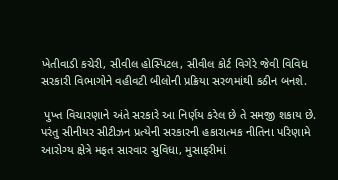ખેતીવાડી કચેરી, સીવીલ હોસ્પિટલ, સીવીલ કોર્ટ વિગેરે જેવી વિવિધ સરકારી વિભાગોને વહીવટી બીલોની પ્રક્રિયા સરળમાંથી કઠીન બનશે.

 પુખ્ત વિચારણાને અંતે સરકારે આ નિર્ણય કરેલ છે તે સમજી શકાય છે. પરંતુ સીનીયર સીટીઝન પ્રત્યેની સરકારની હકારાત્મક નીતિના પરિણામે આરોગ્ય ક્ષેત્રે મફત સારવાર સુવિધા, મુસાફરીમાં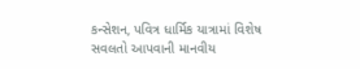કન્સેશન, પવિત્ર ધાર્મિક યાત્રામાં વિશેષ સવલતો આપવાની માનવીય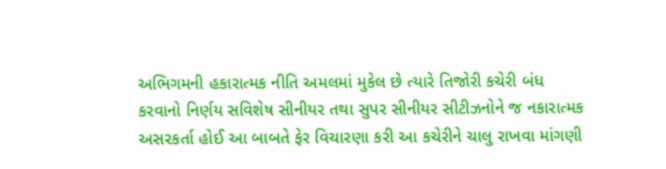અભિગમની હકારાત્મક નીતિ અમલમાં મુકેલ છે ત્યારે તિજોરી કચેરી બંધ કરવાનો નિર્ણય સવિશેષ સીનીયર તથા સુપર સીનીયર સીટીઝનોને જ નકારાત્મક અસરકર્તા હોઈ આ બાબતે ફેર વિચારણા કરી આ કચેરીને ચાલુ રાખવા માંગણી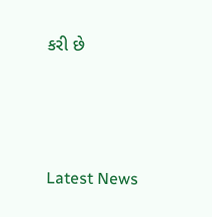કરી છે






Latest News